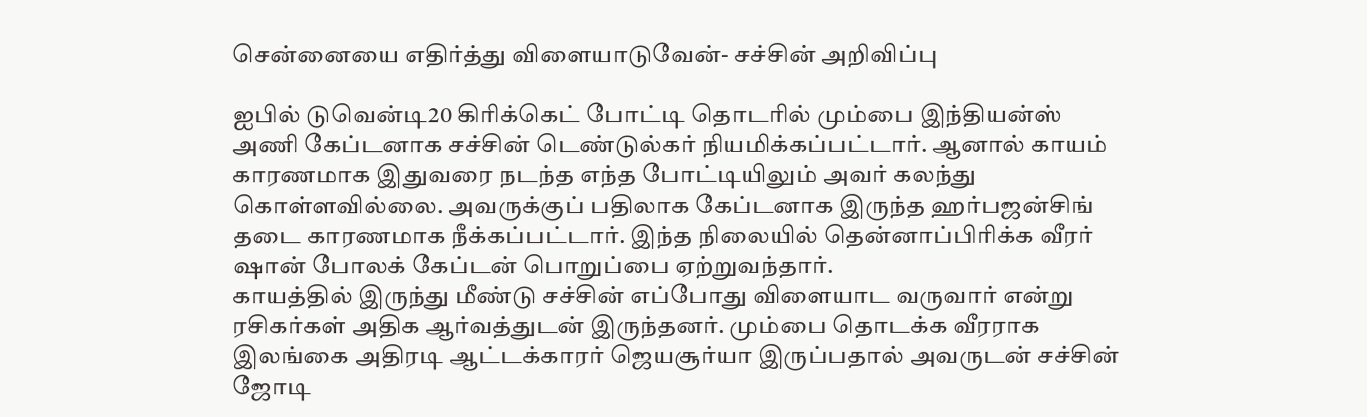சென்னையை எதிர்த்து விளையாடுவேன்- சச்சின் அறிவிப்பு

ஐபில் டுவென்டி20 கிரிக்கெட் போட்டி தொடரில் மும்பை இந்தியன்ஸ் அணி கேப்டனாக சச்சின் டெண்டுல்கர் நியமிக்கப்பட்டார். ஆனால் காயம் காரணமாக இதுவரை நடந்த எந்த போட்டியிலும் அவர் கலந்து கொள்ளவில்லை. அவருக்குப் பதிலாக கேப்டனாக இருந்த ஹர்பஜன்சிங் தடை காரணமாக நீக்கப்பட்டார். இந்த நிலையில் தென்னாப்பிரிக்க வீரர் ஷான் போலக் கேப்டன் பொறுப்பை ஏற்றுவந்தார்.
காயத்தில் இருந்து மீண்டு சச்சின் எப்போது விளையாட வருவார் என்று ரசிகர்கள் அதிக ஆர்வத்துடன் இருந்தனர். மும்பை தொடக்க வீரராக இலங்கை அதிரடி ஆட்டக்காரர் ஜெயசூர்யா இருப்பதால் அவருடன் சச்சின் ஜோடி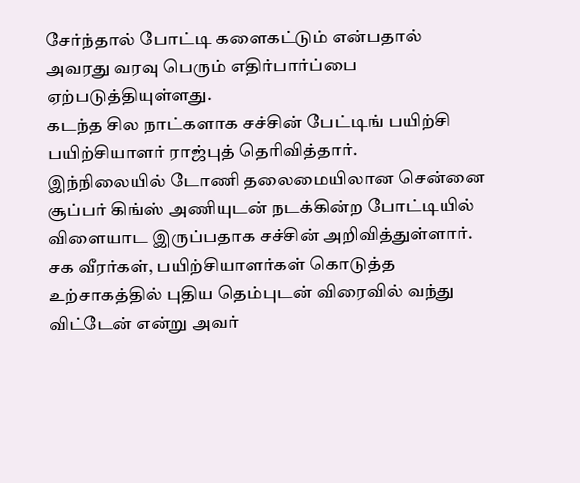சேர்ந்தால் போட்டி களைகட்டும் என்பதால் அவரது வரவு பெரும் எதிர்பார்ப்பை ஏற்படுத்தியுள்ளது.
கடந்த சில நாட்களாக சச்சின் பேட்டிங் பயிற்சி பயிற்சியாளர் ராஜ்புத் தெரிவித்தார்.
இந்நிலையில் டோணி தலைமையிலான சென்னை சூப்பர் கிங்ஸ் அணியுடன் நடக்கின்ற போட்டியில் விளையாட இருப்பதாக சச்சின் அறிவித்துள்ளார். சக வீரர்கள், பயிற்சியாளர்கள் கொடுத்த உற்சாகத்தில் புதிய தெம்புடன் விரைவில் வந்து விட்டேன் என்று அவர்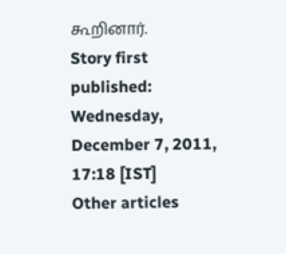கூறினார்.
Story first published: Wednesday, December 7, 2011, 17:18 [IST]
Other articles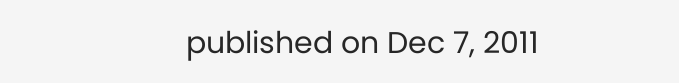published on Dec 7, 2011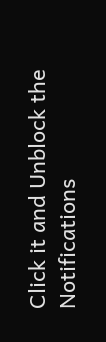Click it and Unblock the Notifications